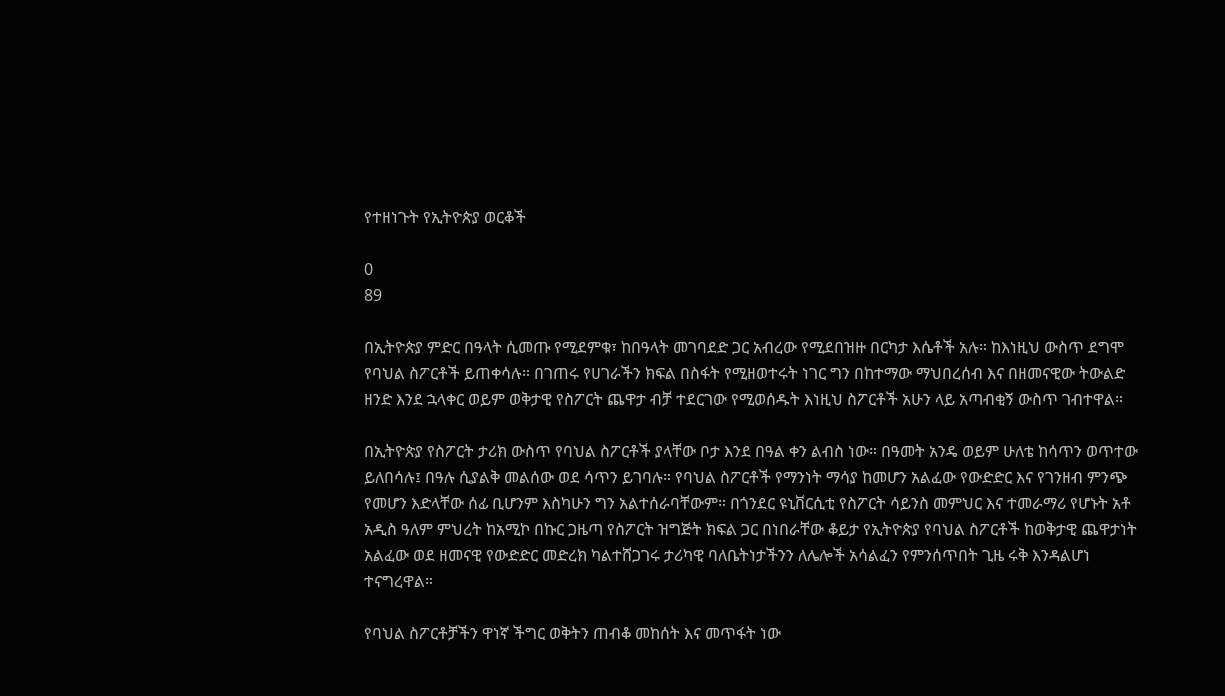የተዘነጉት የኢትዮጵያ ወርቆች

0
89

በኢትዮጵያ ምድር በዓላት ሲመጡ የሚደምቁ፣ ከበዓላት መገባደድ ጋር አብረው የሚደበዝዙ በርካታ እሴቶች አሉ። ከእነዚህ ውስጥ ደግሞ የባህል ስፖርቶች ይጠቀሳሉ። በገጠሩ የሀገራችን ክፍል በስፋት የሚዘወተሩት ነገር ግን በከተማው ማህበረሰብ እና በዘመናዊው ትውልድ ዘንድ እንደ ኋላቀር ወይም ወቅታዊ የስፖርት ጨዋታ ብቻ ተደርገው የሚወሰዱት እነዚህ ስፖርቶች አሁን ላይ አጣብቂኝ ውስጥ ገብተዋል።

በኢትዮጵያ የስፖርት ታሪክ ውስጥ የባህል ስፖርቶች ያላቸው ቦታ እንደ በዓል ቀን ልብስ ነው። በዓመት አንዴ ወይም ሁለቴ ከሳጥን ወጥተው ይለበሳሉ፤ በዓሉ ሲያልቅ መልሰው ወደ ሳጥን ይገባሉ። የባህል ስፖርቶች የማንነት ማሳያ ከመሆን አልፈው የውድድር እና የገንዘብ ምንጭ የመሆን እድላቸው ሰፊ ቢሆንም እስካሁን ግን አልተሰራባቸውም። በጎንደር ዩኒቨርሲቲ የስፖርት ሳይንስ መምህር እና ተመራማሪ የሆኑት አቶ አዲስ ዓለም ምህረት ከአሚኮ በኩር ጋዜጣ የስፖርት ዝግጅት ክፍል ጋር በነበራቸው ቆይታ የኢትዮጵያ የባህል ስፖርቶች ከወቅታዊ ጨዋታነት አልፈው ወደ ዘመናዊ የውድድር መድረክ ካልተሸጋገሩ ታሪካዊ ባለቤትነታችንን ለሌሎች አሳልፈን የምንሰጥበት ጊዜ ሩቅ እንዳልሆነ ተናግረዋል።

የባህል ስፖርቶቻችን ዋነኛ ችግር ወቅትን ጠብቆ መከሰት እና መጥፋት ነው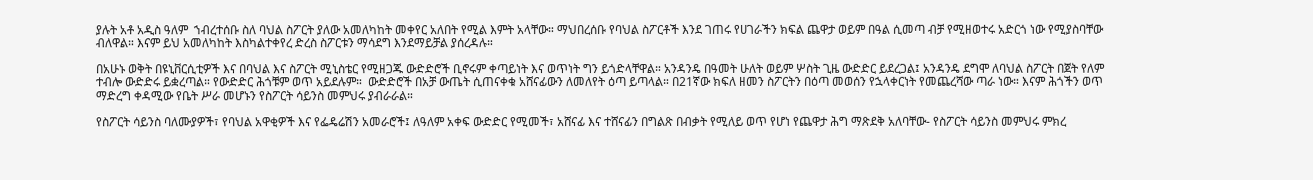ያሉት አቶ አዲስ ዓለም  ኀብረተሰቡ ስለ ባህል ስፖርት ያለው አመለካከት መቀየር አለበት የሚል እምት አላቸው። ማህበረሰቡ የባህል ስፖርቶች እንደ ገጠሩ የሀገራችን ክፍል ጨዋታ ወይም በዓል ሲመጣ ብቻ የሚዘወተሩ አድርጎ ነው የሚያስባቸው ብለዋል። እናም ይህ አመለካከት እስካልተቀየረ ድረስ ስፖርቱን ማሳደግ እንደማይቻል ያሰረዳሉ።

በአሁኑ ወቅት በዩኒቨርሲቲዎች እና በባህል እና ስፖርት ሚኒስቴር የሚዘጋጁ ውድድሮች ቢኖሩም ቀጣይነት እና ወጥነት ግን ይጎድላቸዋል። አንዳንዴ በዓመት ሁለት ወይም ሦስት ጊዜ ውድድር ይደረጋል፤ አንዳንዴ ደግሞ ለባህል ስፖርት በጀት የለም ተብሎ ውድድሩ ይቋረጣል። የውድድር ሕጎቹም ወጥ አይደሉም።  ውድድሮች በአቻ ውጤት ሲጠናቀቁ አሸናፊውን ለመለየት ዕጣ ይጣላል። በ21ኛው ክፍለ ዘመን ስፖርትን በዕጣ መወሰን የኋላቀርነት የመጨረሻው ጣራ ነው። እናም ሕጎችን ወጥ ማድረግ ቀዳሚው የቤት ሥራ መሆኑን የስፖርት ሳይንስ መምህሩ ያብራራል።

የስፖርት ሳይንስ ባለሙያዎች፣ የባህል አዋቂዎች እና የፌዴሬሽን አመራሮች፤ ለዓለም አቀፍ ውድድር የሚመች፣ አሸናፊ እና ተሸናፊን በግልጽ በብቃት የሚለይ ወጥ የሆነ የጨዋታ ሕግ ማጽደቅ አለባቸው- የስፖርት ሳይንስ መምህሩ ምክረ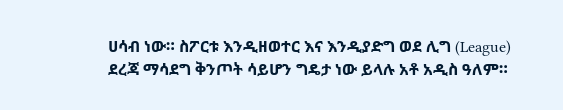ሀሳብ ነው። ስፖርቱ እንዲዘወተር እና እንዲያድግ ወደ ሊግ (League) ደረጃ ማሳደግ ቅንጦት ሳይሆን ግዴታ ነው ይላሉ አቶ አዲስ ዓለም።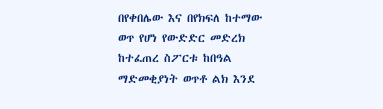በየቀበሌው እና በየክፍለ ከተማው ወጥ የሆነ የውድድር መድረክ ከተፈጠረ ስፖርቱ ከበዓል ማድመቂያነት ወጥቶ ልክ እንደ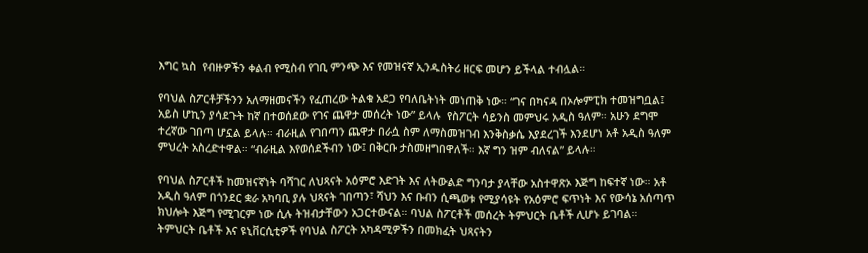እግር ኳስ  የብዙዎችን ቀልብ የሚስብ የገቢ ምንጭ እና የመዝናኛ ኢንዱስትሪ ዘርፍ መሆን ይችላል ተብሏል።

የባህል ስፖርቶቻችንን አለማዘመናችን የፈጠረው ትልቁ አደጋ የባለቤትነት መነጠቅ ነው። “ገና በካናዳ በኦሎምፒክ ተመዝግቧል፤ አይስ ሆኪን ያሳደጉት ከኛ በተወሰደው የገና ጨዋታ መሰረት ነው” ይላሉ  የስፖርት ሳይንስ መምህሩ አዲስ ዓለም። አሁን ደግሞ ተረኛው ገበጣ ሆኗል ይላሉ። ብራዚል የገበጣን ጨዋታ በራሷ ስም ለማስመዝገብ እንቅስቃሴ እያደረገች እንደሆነ አቶ አዲስ ዓለም ምህረት አስረድተዋል። “ብራዚል እየወሰደችብን ነው፤ በቅርቡ ታስመዘግበዋለች። እኛ ግን ዝም ብለናል” ይላሉ።

የባህል ስፖርቶች ከመዝናኛነት ባሻገር ለህጻናት አዕምሮ እድገት እና ለትውልድ ግንባታ ያላቸው አስተዋጽኦ እጅግ ከፍተኛ ነው። አቶ አዲስ ዓለም በጎንደር ቋራ አካባቢ ያሉ ህጻናት ገበጣን፣ ሻህን እና ቡብን ሲጫወቱ የሚያሳዩት የአዕምሮ ፍጥነት እና የውሳኔ አሰጣጥ ክህሎት እጅግ የሚገርም ነው ሲሉ ትዝብታቸውን አጋርተውናል። ባህል ስፖርቶች መሰረት ትምህርት ቤቶች ሊሆኑ ይገባል። ትምህርት ቤቶች እና ዩኒቨርሲቲዎች የባህል ስፖርት አካዳሚዎችን በመክፈት ህጻናትን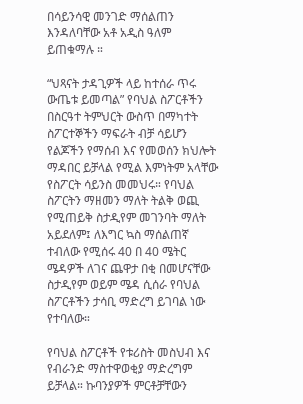በሳይንሳዊ መንገድ ማሰልጠን እንዳለባቸው አቶ አዲስ ዓለም ይጠቁማሉ ።

“ህጻናት ታዳጊዎች ላይ ከተሰራ ጥሩ ውጤቱ ይመጣል” የባህል ስፖርቶችን በስርዓተ ትምህርት ውስጥ በማካተት ስፖርተኞችን ማፍራት ብቻ ሳይሆን የልጆችን የማሰብ እና የመወሰን ክህሎት ማዳበር ይቻላል የሚል እምነትም አላቸው የስፖርት ሳይንስ መመህሩ። የባህል ስፖርትን ማዘመን ማለት ትልቅ ወጪ የሚጠይቅ ስታዲየም መገንባት ማለት አይደለም፤ ለእግር ኳስ ማሰልጠኛ ተብለው የሚሰሩ 40 በ 40 ሜትር ሜዳዎች ለገና ጨዋታ በቂ በመሆናቸው ስታዲየም ወይም ሜዳ ሲሰራ የባህል ስፖርቶችን ታሳቢ ማድረግ ይገባል ነው የተባለው።

የባህል ስፖርቶች የቱሪስት መስህብ እና የብራንድ ማስተዋወቂያ ማድረግም ይቻላል። ኩባንያዎች ምርቶቻቸውን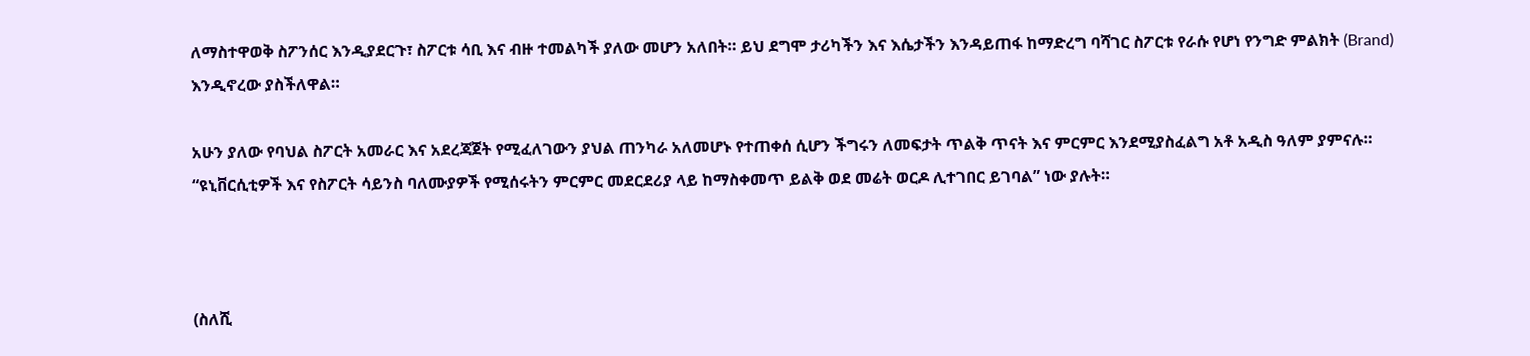ለማስተዋወቅ ስፖንሰር እንዲያደርጉ፣ ስፖርቱ ሳቢ እና ብዙ ተመልካች ያለው መሆን አለበት። ይህ ደግሞ ታሪካችን እና እሴታችን እንዳይጠፋ ከማድረግ ባሻገር ስፖርቱ የራሱ የሆነ የንግድ ምልክት (Brand) እንዲኖረው ያስችለዋል።

አሁን ያለው የባህል ስፖርት አመራር እና አደረጃጀት የሚፈለገውን ያህል ጠንካራ አለመሆኑ የተጠቀሰ ሲሆን ችግሩን ለመፍታት ጥልቅ ጥናት እና ምርምር እንደሚያስፈልግ አቶ አዲስ ዓለም ያምናሉ። “ዩኒቨርሲቲዎች እና የስፖርት ሳይንስ ባለሙያዎች የሚሰሩትን ምርምር መደርደሪያ ላይ ከማስቀመጥ ይልቅ ወደ መሬት ወርዶ ሊተገበር ይገባል” ነው ያሉት።



(ስለሺ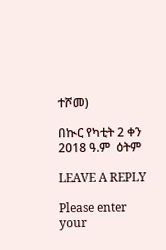ተሾመ)

በኲር የካቲት 2 ቀን 2018 ዓ.ም  ዕትም

LEAVE A REPLY

Please enter your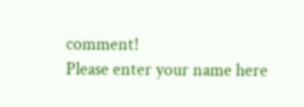comment!
Please enter your name here